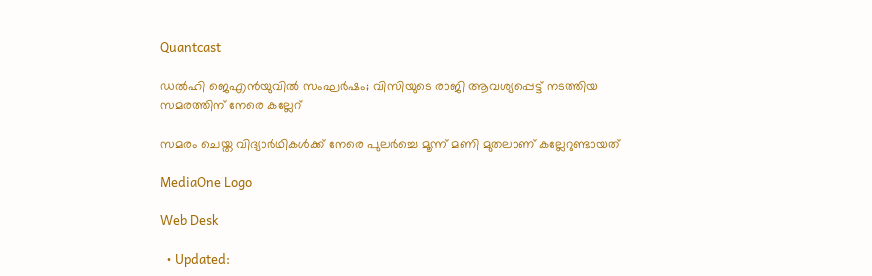Quantcast

ഡൽഹി ജെഎൻയുവിൽ സംഘർഷം; വിസിയുടെ രാജി ആവശ്യപ്പെട്ട് നടത്തിയ സമരത്തിന് നേരെ കല്ലേറ്

സമരം ചെയ്ത വിദ്യാർഥികൾക്ക് നേരെ പുലർച്ചെ മൂന്ന് മണി മുതലാണ് കല്ലേറുണ്ടായത്

MediaOne Logo

Web Desk

  • Updated: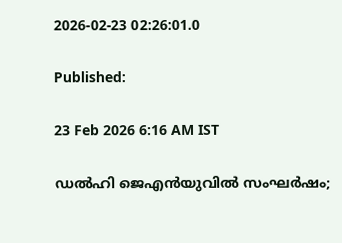2026-02-23 02:26:01.0

Published:

23 Feb 2026 6:16 AM IST

ഡൽഹി ജെഎൻയുവിൽ സംഘർഷം;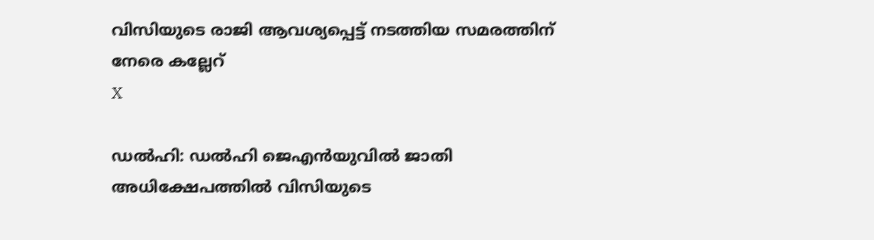വിസിയുടെ രാജി ആവശ്യപ്പെട്ട് നടത്തിയ സമരത്തിന് നേരെ കല്ലേറ്
X

ഡൽഹി: ഡൽഹി ജെഎൻയുവിൽ ജാതി അധിക്ഷേപത്തിൽ വിസിയുടെ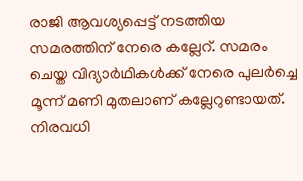രാജി ആവശ്യപ്പെട്ട് നടത്തിയ സമരത്തിന് നേരെ കല്ലേറ്. സമരം ചെയ്ത വിദ്യാർഥികൾക്ക് നേരെ പുലർച്ചെ മൂന്ന് മണി മുതലാണ് കല്ലേറുണ്ടായത്. നിരവധി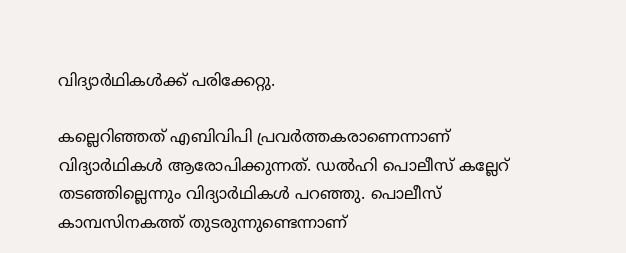വിദ്യാർഥികൾക്ക് പരിക്കേറ്റു.

കല്ലെറിഞ്ഞത് എബിവിപി പ്രവർത്തകരാണെന്നാണ് വിദ്യാർഥികൾ ആരോപിക്കുന്നത്. ഡൽഹി പൊലീസ് കല്ലേറ് തടഞ്ഞില്ലെന്നും വിദ്യാർഥികൾ പറഞ്ഞു. പൊലീസ് കാമ്പസിനകത്ത് തുടരുന്നുണ്ടെന്നാണ്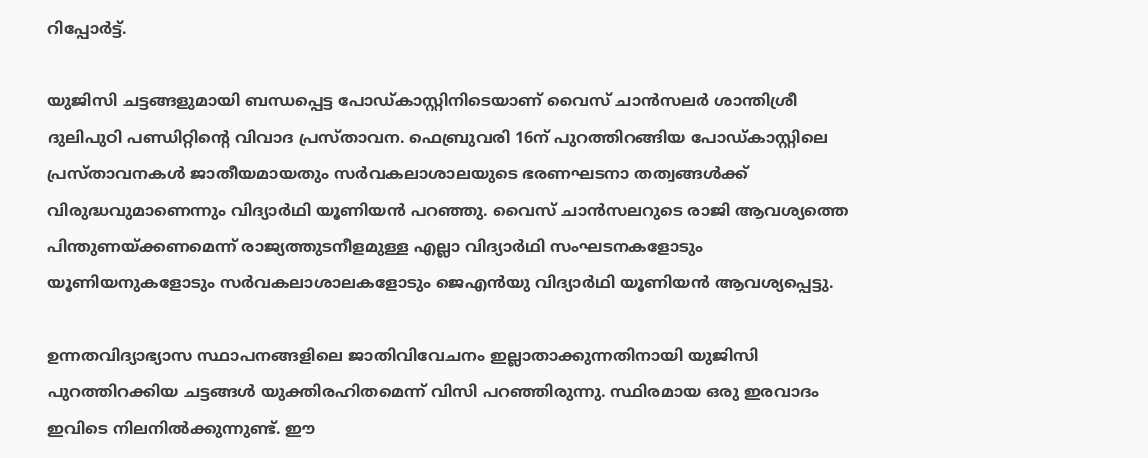റിപ്പോര്‍ട്ട്.

യുജിസി ചട്ടങ്ങളുമായി ബന്ധപ്പെട്ട പോഡ്‌കാസ്റ്റിനിടെയാണ് വൈസ് ചാൻസലര്‍ ശാന്തിശ്രീ ദുലിപുഠി പണ്ഡിറ്റിന്‍റെ വിവാദ പ്രസ്താവന. ഫെബ്രുവരി 16ന് പുറത്തിറങ്ങിയ പോഡ്‌കാസ്റ്റിലെ പ്രസ്‌താവനകൾ ജാതീയമായതും സർവകലാശാലയുടെ ഭരണഘടനാ തത്വങ്ങൾക്ക് വിരുദ്ധവുമാണെന്നും വിദ്യാർഥി യൂണിയൻ പറഞ്ഞു. വൈസ് ചാൻസലറുടെ രാജി ആവശ്യത്തെ പിന്തുണയ്ക്കണമെന്ന് രാജ്യത്തുടനീളമുള്ള എല്ലാ വിദ്യാർഥി സംഘടനകളോടും യൂണിയനുകളോടും സർവകലാശാലകളോടും ജെഎൻയു വിദ്യാർഥി യൂണിയൻ ആവശ്യപ്പെട്ടു.

ഉന്നതവിദ്യാഭ്യാസ സ്ഥാപനങ്ങളിലെ ജാതിവിവേചനം ഇല്ലാതാക്കുന്നതിനായി യുജിസി പുറത്തിറക്കിയ ചട്ടങ്ങൾ യുക്തിരഹിതമെന്ന് വിസി പറഞ്ഞിരുന്നു. സ്ഥിരമായ ഒരു ഇരവാദം ഇവിടെ നിലനിൽക്കുന്നുണ്ട്‌. ഈ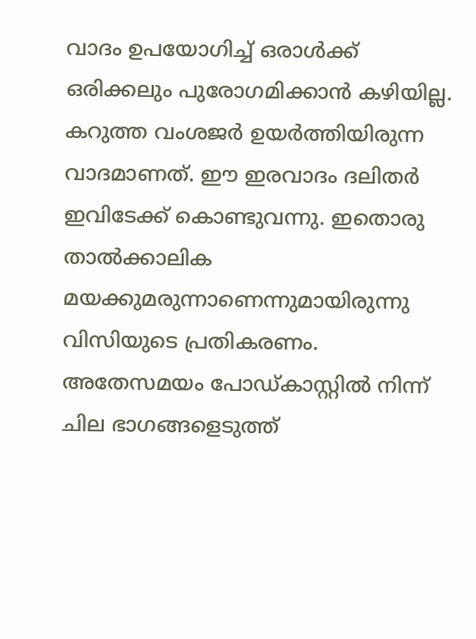വാദം ഉപയോഗിച്ച്‌ ഒരാൾക്ക്‌ ഒരിക്കലും പുരോഗമിക്കാൻ കഴിയില്ല. കറുത്ത വംശജർ ഉയർത്തിയിരുന്ന വാദമാണത്‌. ഈ ഇരവാദം ദലിതർ ഇവിടേക്ക്‌ കൊണ്ടുവന്നു. ഇതൊരു താൽക്കാലിക മയക്കുമരുന്നാണെന്നുമായിരുന്നു വിസിയുടെ പ്രതികരണം. അതേസമയം പോഡ്‌കാസ്റ്റിൽ നിന്ന് ചില ഭാഗങ്ങളെടുത്ത്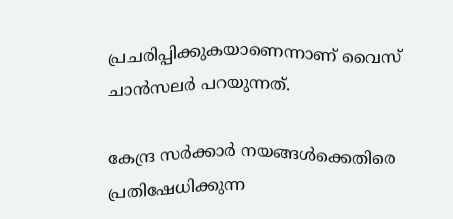പ്രചരിപ്പിക്കുകയാണെന്നാണ് വൈസ് ചാൻസലര്‍ പറയുന്നത്.

കേന്ദ്ര സർക്കാർ നയങ്ങൾക്കെതിരെ പ്രതിഷേധിക്കുന്ന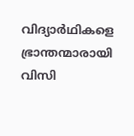വിദ്യാർഥികളെ ഭ്രാന്തന്മാരായി വിസി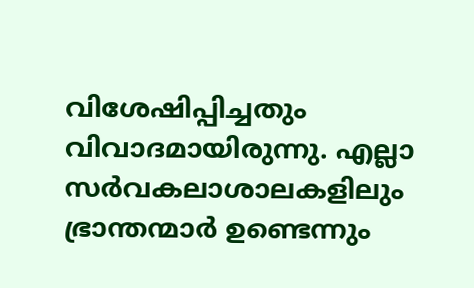വിശേഷിപ്പിച്ചതും വിവാദമായിരുന്നു. എല്ലാ സർവകലാശാലകളിലും ഭ്രാന്തന്മാർ ഉണ്ടെന്നും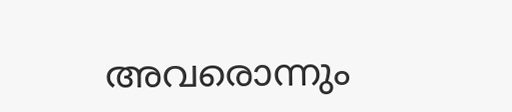അവരൊന്നും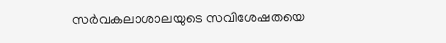സർവകലാശാലയുടെ സവിശേഷതയെ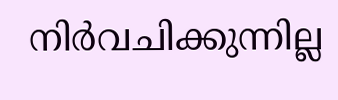നിർവചിക്കുന്നില്ല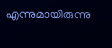എന്നുമായിരുന്നു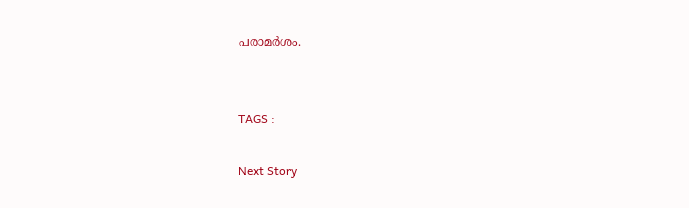പരാമര്‍ശം.


TAGS :

Next Story